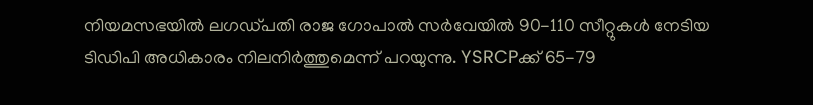നിയമസഭയിൽ ലഗഡ്പതി രാജ ഗോപാൽ സർവേയിൽ 90-110 സീറ്റുകൾ നേടിയ ടിഡിപി അധികാരം നിലനിർത്തുമെന്ന് പറയുന്നു. YSRCPക്ക് 65-79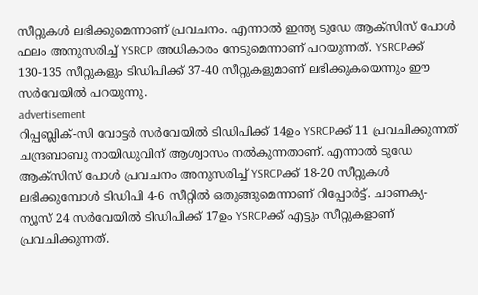സീറ്റുകൾ ലഭിക്കുമെന്നാണ് പ്രവചനം. എന്നാൽ ഇന്ത്യ ടുഡേ ആക്സിസ് പോൾ ഫലം അനുസരിച്ച് YSRCP അധികാരം നേടുമെന്നാണ് പറയുന്നത്. YSRCPക്ക് 130-135 സീറ്റുകളും ടിഡിപിക്ക് 37-40 സീറ്റുകളുമാണ് ലഭിക്കുകയെന്നും ഈ സർവേയിൽ പറയുന്നു.
advertisement
റിപ്പബ്ലിക്-സി വോട്ടർ സർവേയിൽ ടിഡിപിക്ക് 14ഉം YSRCPക്ക് 11 പ്രവചിക്കുന്നത് ചന്ദ്രബാബു നായിഡുവിന് ആശ്വാസം നൽകുന്നതാണ്. എന്നാൽ ടുഡേ ആക്സിസ് പോൾ പ്രവചനം അനുസരിച്ച് YSRCPക്ക് 18-20 സീറ്റുകൾ ലഭിക്കുമ്പോൾ ടിഡിപി 4-6 സീറ്റിൽ ഒതുങ്ങുമെന്നാണ് റിപ്പോർട്ട്. ചാണക്യ-ന്യൂസ് 24 സർവേയിൽ ടിഡിപിക്ക് 17ഉം YSRCPക്ക് എട്ടും സീറ്റുകളാണ് പ്രവചിക്കുന്നത്.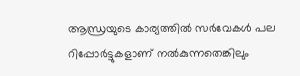ആന്ധ്രയുടെ കാര്യത്തിൽ സർവേകൾ പല റിപ്പോർട്ടുകളാണ് നൽകുന്നതെങ്കിലും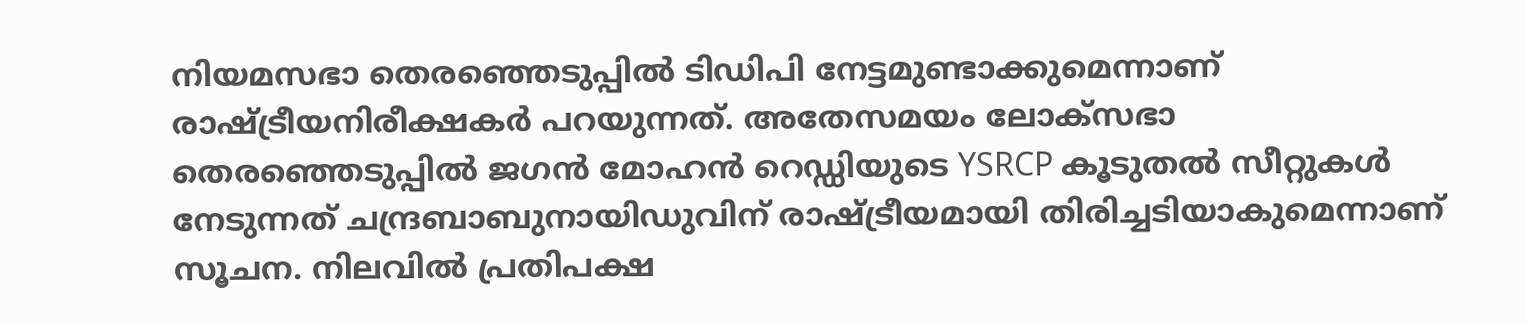നിയമസഭാ തെരഞ്ഞെടുപ്പിൽ ടിഡിപി നേട്ടമുണ്ടാക്കുമെന്നാണ് രാഷ്ട്രീയനിരീക്ഷകർ പറയുന്നത്. അതേസമയം ലോക്സഭാ തെരഞ്ഞെടുപ്പിൽ ജഗൻ മോഹൻ റെഡ്ഡിയുടെ YSRCP കൂടുതൽ സീറ്റുകൾ നേടുന്നത് ചന്ദ്രബാബുനായിഡുവിന് രാഷ്ട്രീയമായി തിരിച്ചടിയാകുമെന്നാണ് സൂചന. നിലവിൽ പ്രതിപക്ഷ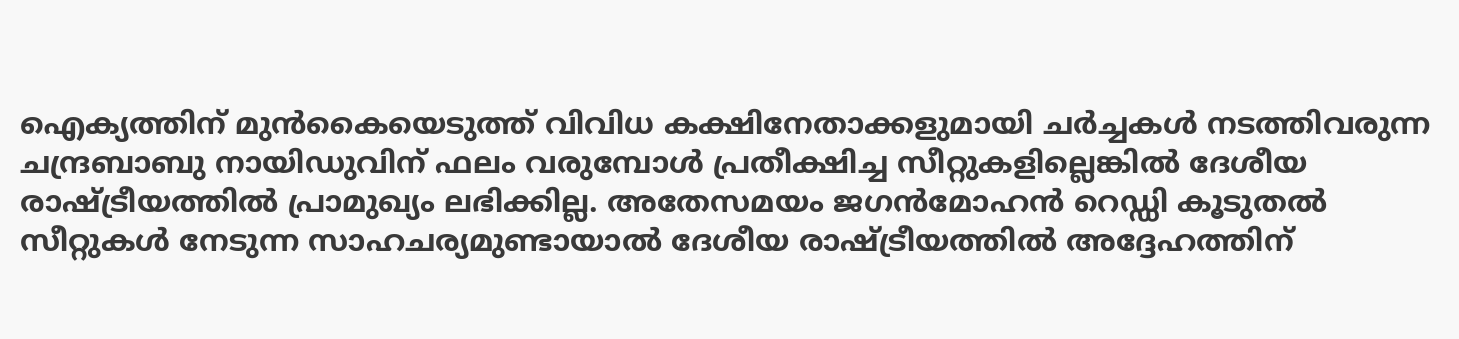ഐക്യത്തിന് മുൻകൈയെടുത്ത് വിവിധ കക്ഷിനേതാക്കളുമായി ചർച്ചകൾ നടത്തിവരുന്ന ചന്ദ്രബാബു നായിഡുവിന് ഫലം വരുമ്പോൾ പ്രതീക്ഷിച്ച സീറ്റുകളില്ലെങ്കിൽ ദേശീയ രാഷ്ട്രീയത്തിൽ പ്രാമുഖ്യം ലഭിക്കില്ല. അതേസമയം ജഗൻമോഹൻ റെഡ്ഡി കൂടുതൽ സീറ്റുകൾ നേടുന്ന സാഹചര്യമുണ്ടായാൽ ദേശീയ രാഷ്ട്രീയത്തിൽ അദ്ദേഹത്തിന്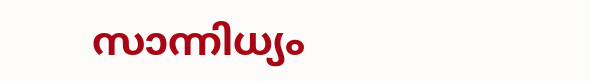സാന്നിധ്യം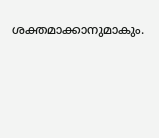ശക്തമാക്കാനുമാകും.